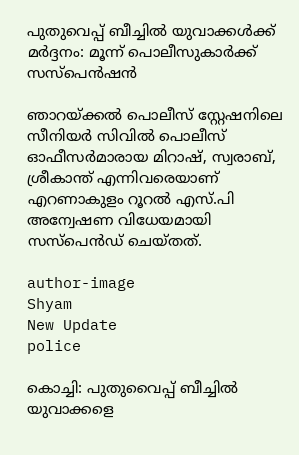പുതുവെപ്പ് ബീച്ചിൽ യുവാക്കൾക്ക് മർദ്ദനം: മൂന്ന് പൊലീസുകാർക്ക് സസ്പെൻഷൻ

ഞാറയ്ക്കൽ പൊലീസ് സ്റ്റേഷനിലെ സീനിയർ സിവിൽ പൊലീസ് ഓഫീസർമാരായ മിറാഷ്, സ്വരാബ്, ശ്രീകാന്ത് എന്നിവരെയാണ് എറണാകുളം റൂറൽ എസ്.പി അന്വേഷണ വിധേയമായി സസ്പെൻഡ് ചെയ്തത്.

author-image
Shyam
New Update
police

കൊച്ചി: പുതുവൈപ്പ് ബീച്ചിൽ യുവാക്കളെ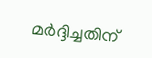മർദ്ദിച്ചതിന്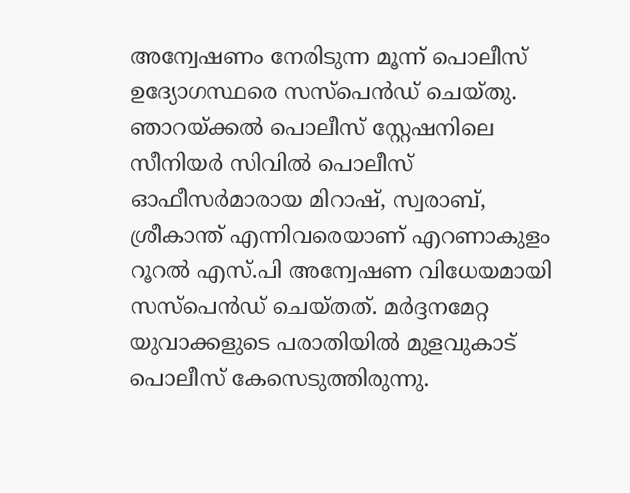അന്വേഷണം നേരിടുന്ന മൂന്ന് പൊലീസ് ഉദ്യോഗസ്ഥരെ സസ്പെൻഡ് ചെയ്തു. ഞാറയ്ക്കൽ പൊലീസ് സ്റ്റേഷനിലെ സീനിയർ സിവിൽ പൊലീസ് ഓഫീസർമാരായ മിറാഷ്, സ്വരാബ്, ശ്രീകാന്ത് എന്നിവരെയാണ് എറണാകുളം റൂറൽ എസ്.പി അന്വേഷണ വിധേയമായി സസ്പെൻഡ് ചെയ്തത്. മർദ്ദനമേറ്റ യുവാക്കളുടെ പരാതിയിൽ മുളവുകാട് പൊലീസ് കേസെടുത്തിരുന്നു.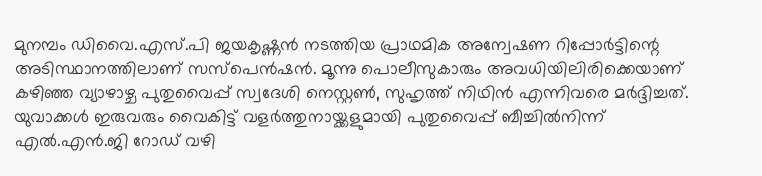മുനമ്പം ഡിവൈ.എസ്.പി ജയകൃഷ്ണൻ നടത്തിയ പ്രാഥമിക അന്വേഷണ റിപ്പോർട്ടിന്റെ അടിസ്ഥാനത്തിലാണ് സസ്പെൻഷൻ. മൂന്നു പൊലീസുകാരും അവധിയിലിരിക്കെയാണ് കഴിഞ്ഞ വ്യാഴാഴ്ച പുതുവൈപ്പ് സ്വദേശി നെസ്റ്റൺ, സുഹൃത്ത് നിഥിൻ എന്നിവരെ മർദ്ദിച്ചത്. യുവാക്കൾ ഇരുവരും വൈകിട്ട് വളർത്തുനായ്ക്കളുമായി പുതുവൈപ്പ് ബീച്ചിൽനിന്ന് എൽ.എൻ.ജി റോഡ് വഴി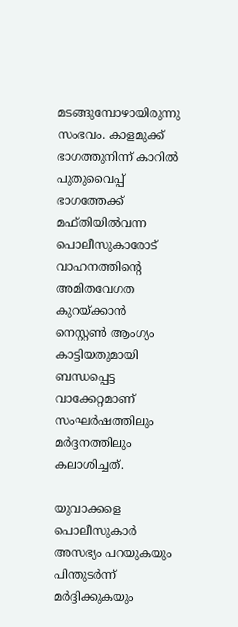മടങ്ങുമ്പോഴായിരുന്നു സംഭവം. കാളമുക്ക് ഭാഗത്തുനിന്ന് കാറിൽ പുതുവൈപ്പ് ഭാഗത്തേക്ക് മഫ്തിയിൽവന്ന പൊലീസുകാരോട് വാഹനത്തിന്റെ അമിതവേഗത കുറയ്ക്കാൻ നെസ്റ്റൺ ആംഗ്യം കാട്ടിയതുമായി ബന്ധപ്പെട്ട വാക്കേറ്റമാണ് സംഘർഷത്തിലും മർദ്ദനത്തിലും കലാശിച്ചത്.

യുവാക്കളെ പൊലീസുകാർ അസഭ്യം പറയുകയും പിന്തുട‌ർന്ന് മർദ്ദിക്കുകയും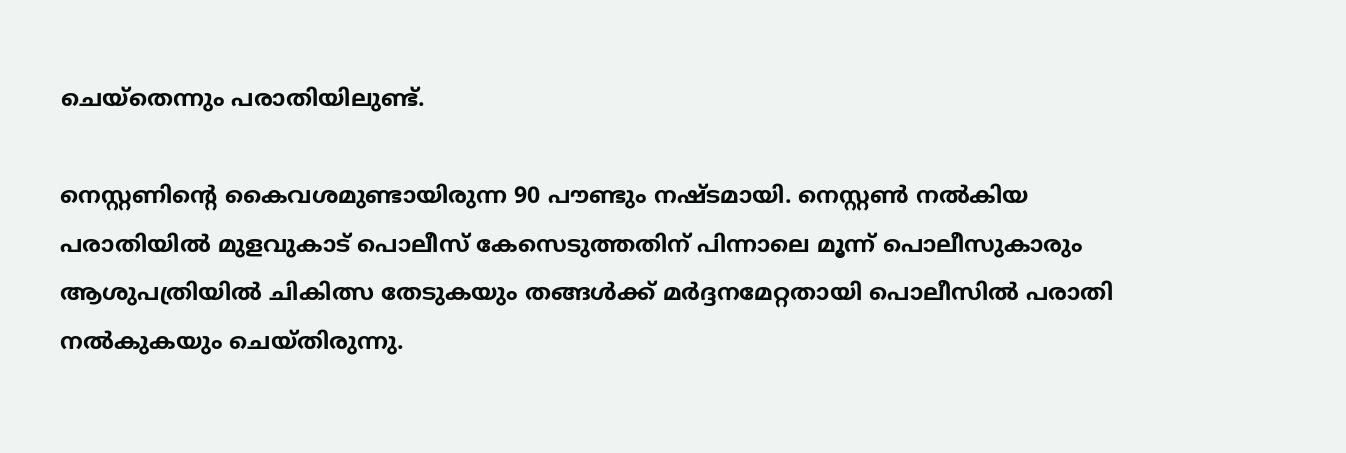ചെയ്തെന്നും പരാതിയിലുണ്ട്.

നെസ്റ്റണിന്റെ കൈവശമുണ്ടായിരുന്ന 90 പൗണ്ടും നഷ്ടമായി. നെസ്റ്റൺ നൽകിയ പരാതിയിൽ മുളവുകാട് പൊലീസ് കേസെടുത്തതിന് പിന്നാലെ മൂന്ന് പൊലീസുകാരും ആശുപത്രിയിൽ ചികിത്സ തേടുകയും തങ്ങൾക്ക് മർദ്ദനമേറ്റതായി പൊലീസിൽ പരാതി നൽകുകയും ചെയ്തിരുന്നു.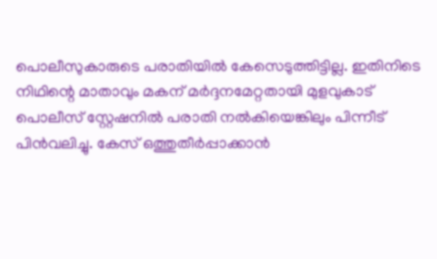പൊലീസുകാരുടെ പരാതിയിൽ കേസെടുത്തിട്ടില്ല. ഇതിനിടെ നിഥിന്റെ മാതാവും മകന് മർദ്ദനമേറ്റതായി മുളവുകാട് പൊലീസ് സ്റ്റേഷനിൽ പരാതി നൽകിയെങ്കിലും പിന്നീട് പിൻവലിച്ചു. കേസ് ഒത്തുതീർപ്പാക്കാൻ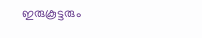ഇരുകൂട്ടരും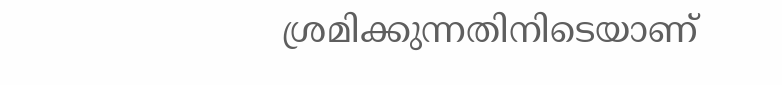ശ്രമിക്കുന്നതിനിടെയാണ്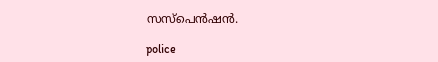സസ്പെൻഷൻ.

police